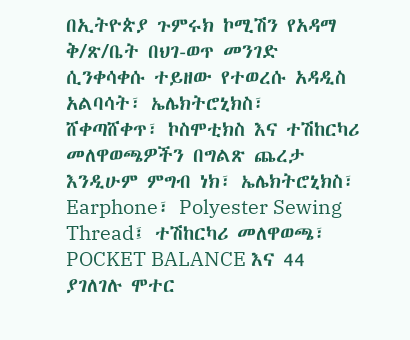በኢትዮጵያ ጉምሩክ ኮሚሽን የአዳማ ቅ/ጽ/ቤት በህገ-ወጥ መንገድ ሲንቀሳቀሱ ተይዘው የተወረሱ አዳዲስ አልባሳት፣ ኤሌክትሮኒክስ፣ ሸቀጣሸቀጥ፣ ኮስሞቲክስ እና ተሽከርካሪ መለዋወጫዎችን በግልጽ ጨረታ እንዲሁም ምግብ ነክ፣ ኤሌክትሮኒክስ፣ Earphone፣ Polyester Sewing Thread፤ ተሽከርካሪ መለዋወጫ፣ POCKET BALANCE እና 44 ያገለገሉ ሞተር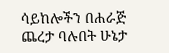ሳይከሎችን በሐራጅ ጨረታ ባሉበት ሁኔታ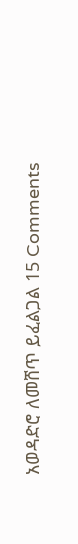አወዳድሮ ለመሸጥ ይፈልጋል 15 Comments